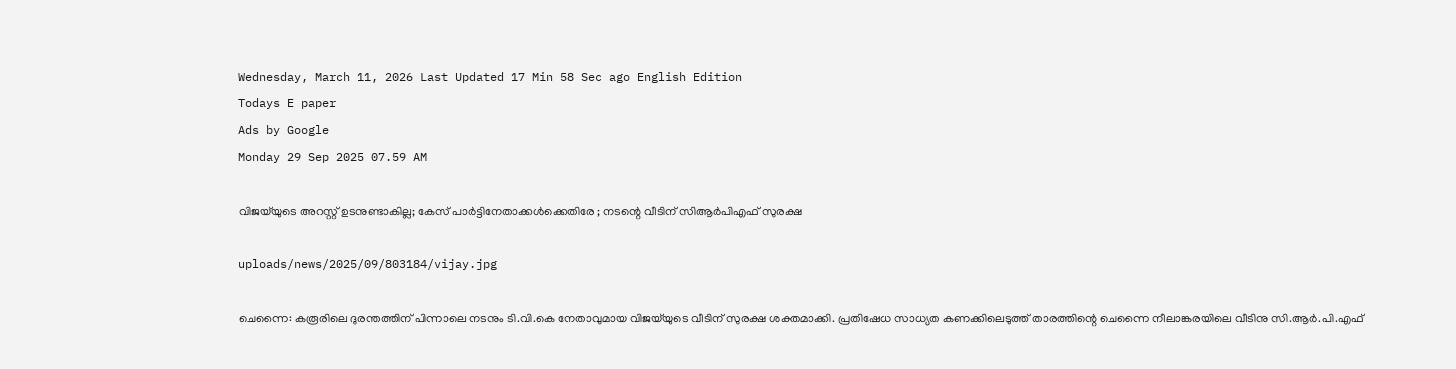Wednesday, March 11, 2026 Last Updated 17 Min 58 Sec ago English Edition
Todays E paper
Ads by Google
Monday 29 Sep 2025 07.59 AM

വിജയ്‌യുടെ അറസ്റ്റ് ഉടനുണ്ടാകില്ല; കേസ് പാര്‍ട്ടിനേതാക്കള്‍ക്കെതിരേ ; നടന്റെ വീടിന് സിആര്‍പിഎഫ് സുരക്ഷ

uploads/news/2025/09/803184/vijay.jpg

ചെന്നൈ: കരൂരിലെ ദുരന്തത്തിന് പിന്നാലെ നടനും ടി.വി.കെ നേതാവുമായ വിജയ്‌യുടെ വീടിന് സുരക്ഷ ശക്തമാക്കി. പ്രതിഷേധ സാധ്യത കണക്കിലെടുത്ത് താരത്തിന്റെ ചെന്നൈ നീലാങ്കരയിലെ വീടിനു സി.ആര്‍.പി.എഫ്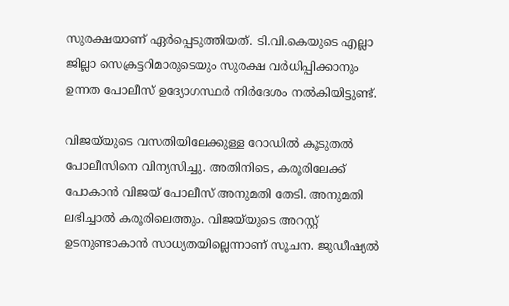സുരക്ഷയാണ് ഏര്‍പ്പെടുത്തിയത്. ടി.വി.കെയുടെ എല്ലാ ജില്ലാ സെക്രട്ടറിമാരുടെയും സുരക്ഷ വര്‍ധിപ്പിക്കാനും ഉന്നത പോലീസ് ഉദ്യോഗസ്ഥര്‍ നിര്‍ദേശം നല്‍കിയിട്ടുണ്ട്.

വിജയ്‌യുടെ വസതിയിലേക്കുള്ള റോഡില്‍ കൂടുതല്‍ പോലീസിനെ വിന്യസിച്ചു. അതിനിടെ, കരൂരിലേക്ക് പോകാന്‍ വിജയ് പോലീസ് അനുമതി തേടി. അനുമതി ലഭിച്ചാല്‍ കരൂരിലെത്തും. വിജയ്‌യുടെ അറസ്റ്റ് ഉടനുണ്ടാകാന്‍ സാധ്യതയില്ലെന്നാണ് സൂചന. ജുഡീഷ്യല്‍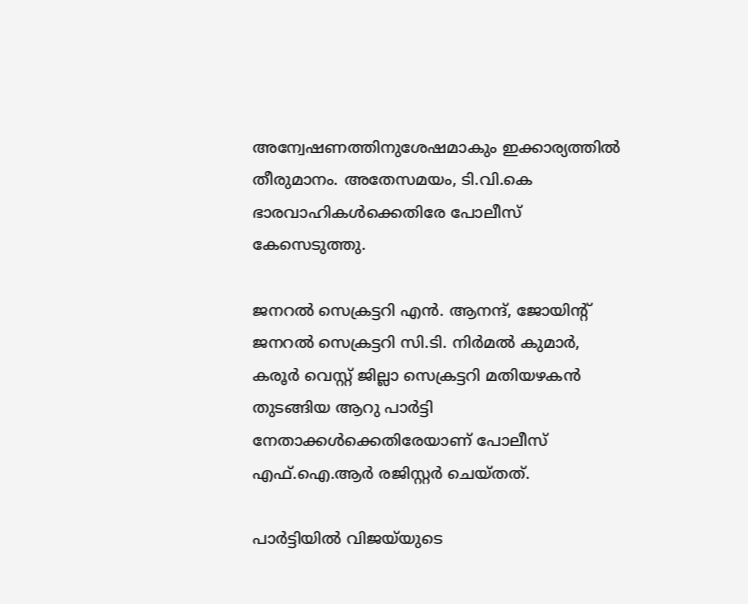അന്വേഷണത്തിനുശേഷമാകും ഇക്കാര്യത്തില്‍ തീരുമാനം. അതേസമയം, ടി.വി.കെ ഭാരവാഹികള്‍ക്കെതിരേ പോലീസ് കേസെടുത്തു.

ജനറല്‍ സെക്രട്ടറി എന്‍. ആനന്ദ്, ജോയിന്റ് ജനറല്‍ സെക്രട്ടറി സി.ടി. നിര്‍മല്‍ കുമാര്‍, കരൂര്‍ വെസ്റ്റ് ജില്ലാ സെക്രട്ടറി മതിയഴകന്‍ തുടങ്ങിയ ആറു പാര്‍ട്ടി നേതാക്കള്‍ക്കെതിരേയാണ് പോലീസ് എഫ്.ഐ.ആര്‍ രജിസ്റ്റര്‍ ചെയ്തത്.

പാര്‍ട്ടിയില്‍ വിജയ്‌യുടെ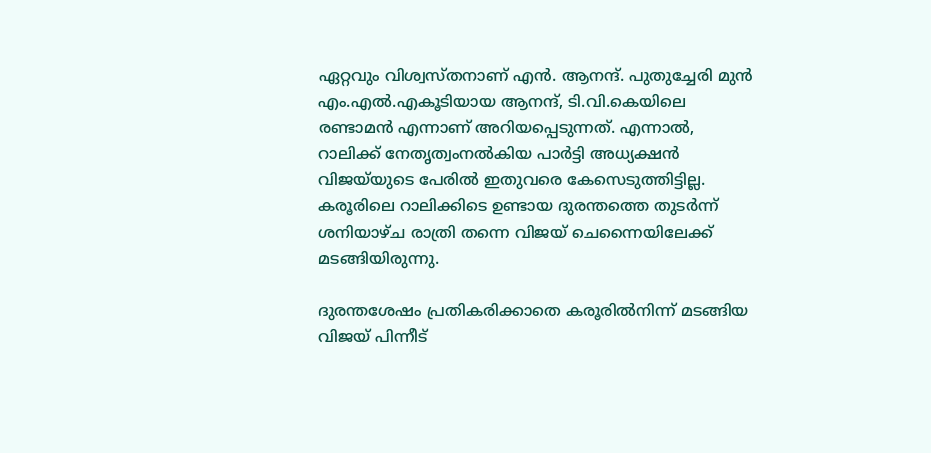ഏറ്റവും വിശ്വസ്തനാണ് എന്‍. ആനന്ദ്. പുതുച്ചേരി മുന്‍ എം.എല്‍.എകൂടിയായ ആനന്ദ്, ടി.വി.കെയിലെ രണ്ടാമന്‍ എന്നാണ് അറിയപ്പെടുന്നത്. എന്നാല്‍, റാലിക്ക് നേതൃത്വംനല്‍കിയ പാര്‍ട്ടി അധ്യക്ഷന്‍ വിജയ്‌യുടെ പേരില്‍ ഇതുവരെ കേസെടുത്തിട്ടില്ല. കരൂരിലെ റാലിക്കിടെ ഉണ്ടായ ദുരന്തത്തെ തുടര്‍ന്ന് ശനിയാഴ്ച രാത്രി തന്നെ വിജയ് ചെന്നൈയിലേക്ക് മടങ്ങിയിരുന്നു.

ദുരന്തശേഷം പ്രതികരിക്കാതെ കരൂരില്‍നിന്ന് മടങ്ങിയ വിജയ് പിന്നീട്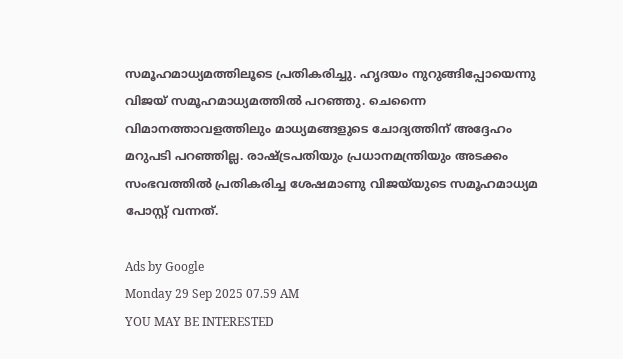സമൂഹമാധ്യമത്തിലൂടെ പ്രതികരിച്ചു. ഹൃദയം നുറുങ്ങിപ്പോയെന്നു വിജയ് സമൂഹമാധ്യമത്തില്‍ പറഞ്ഞു. ചെന്നൈ വിമാനത്താവളത്തിലും മാധ്യമങ്ങളുടെ ചോദ്യത്തിന് അദ്ദേഹം മറുപടി പറഞ്ഞില്ല. രാഷ്ട്രപതിയും പ്രധാനമന്ത്രിയും അടക്കം സംഭവത്തില്‍ പ്രതികരിച്ച ശേഷമാണു വിജയ്‌യുടെ സമൂഹമാധ്യമ പോസ്റ്റ് വന്നത്.

Ads by Google
Monday 29 Sep 2025 07.59 AM
YOU MAY BE INTERESTED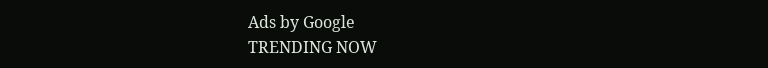Ads by Google
TRENDING NOW